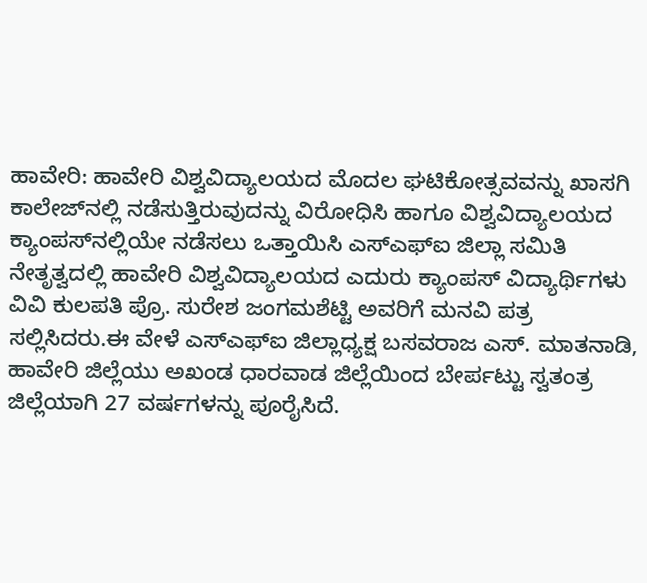ಹಾವೇರಿ: ಹಾವೇರಿ ವಿಶ್ವವಿದ್ಯಾಲಯದ ಮೊದಲ ಘಟಿಕೋತ್ಸವವನ್ನು ಖಾಸಗಿ ಕಾಲೇಜ್‌ನಲ್ಲಿ ನಡೆಸುತ್ತಿರುವುದನ್ನು ವಿರೋಧಿಸಿ ಹಾಗೂ ವಿಶ್ವವಿದ್ಯಾಲಯದ ಕ್ಯಾಂಪಸ್‌ನಲ್ಲಿಯೇ ನಡೆಸಲು ಒತ್ತಾಯಿಸಿ ಎಸ್‌ಎಫ್‌ಐ ಜಿಲ್ಲಾ ಸಮಿತಿ ನೇತೃತ್ವದಲ್ಲಿ ಹಾವೇರಿ ವಿಶ್ವವಿದ್ಯಾಲಯದ ಎದುರು ಕ್ಯಾಂಪಸ್ ವಿದ್ಯಾರ್ಥಿಗಳು ವಿವಿ ಕುಲಪತಿ ಪ್ರೊ. ಸುರೇಶ ಜಂಗಮಶೆಟ್ಟಿ ಅವರಿಗೆ ಮನವಿ ಪತ್ರ ಸಲ್ಲಿಸಿದರು.ಈ ವೇಳೆ ಎಸ್‌ಎಫ್‌ಐ ಜಿಲ್ಲಾಧ್ಯಕ್ಷ ಬಸವರಾಜ ಎಸ್. ಮಾತನಾಡಿ, ಹಾವೇರಿ ಜಿಲ್ಲೆಯು ಅಖಂಡ ಧಾರವಾಡ ಜಿಲ್ಲೆಯಿಂದ ಬೇರ್ಪಟ್ಟು ಸ್ವತಂತ್ರ ಜಿಲ್ಲೆಯಾಗಿ 27 ವರ್ಷಗಳನ್ನು ಪೂರೈಸಿದೆ.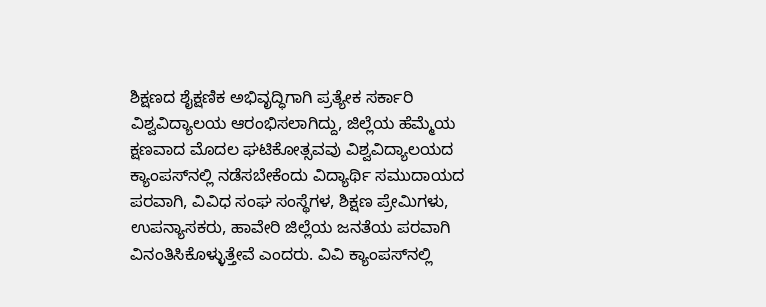ಶಿಕ್ಷಣದ ಶೈಕ್ಷಣಿಕ ಅಭಿವೃದ್ಧಿಗಾಗಿ ಪ್ರತ್ಯೇಕ ಸರ್ಕಾರಿ ವಿಶ್ವವಿದ್ಯಾಲಯ ಆರಂಭಿಸಲಾಗಿದ್ದು, ಜಿಲ್ಲೆಯ ಹೆಮ್ಮೆಯ ಕ್ಷಣವಾದ ಮೊದಲ ಘಟಿಕೋತ್ಸವವು ವಿಶ್ವವಿದ್ಯಾಲಯದ ಕ್ಯಾಂಪಸ್‌ನಲ್ಲಿ ನಡೆಸಬೇಕೆಂದು ವಿದ್ಯಾರ್ಥಿ ಸಮುದಾಯದ ಪರವಾಗಿ, ವಿವಿಧ ಸಂಘ ಸಂಸ್ಥೆಗಳ, ಶಿಕ್ಷಣ ಪ್ರೇಮಿಗಳು, ಉಪನ್ಯಾಸಕರು, ಹಾವೇರಿ ಜಿಲ್ಲೆಯ ಜನತೆಯ ಪರವಾಗಿ ವಿನಂತಿಸಿಕೊಳ್ಳುತ್ತೇವೆ ಎಂದರು. ವಿವಿ ಕ್ಯಾಂಪಸ್‌ನಲ್ಲಿ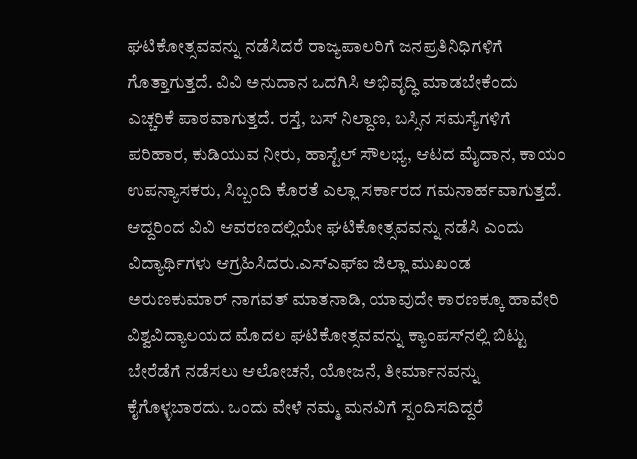ಘಟಿಕೋತ್ಸವವನ್ನು ನಡೆಸಿದರೆ ರಾಜ್ಯಪಾಲರಿಗೆ ಜನಪ್ರತಿನಿಧಿಗಳಿಗೆ ಗೊತ್ತಾಗುತ್ತದೆ. ವಿವಿ ಅನುದಾನ ಒದಗಿಸಿ ಅಭಿವೃದ್ಧಿ ಮಾಡಬೇಕೆಂದು ಎಚ್ಚರಿಕೆ ಪಾಠವಾಗುತ್ತದೆ. ರಸ್ತೆ, ಬಸ್ ನಿಲ್ದಾಣ, ಬಸ್ಸಿನ ಸಮಸ್ಯೆಗಳಿಗೆ ಪರಿಹಾರ, ಕುಡಿಯುವ ನೀರು, ಹಾಸ್ಟೆಲ್ ಸೌಲಭ್ಯ, ಆಟದ ಮೈದಾನ, ಕಾಯಂ ಉಪನ್ಯಾಸಕರು, ಸಿಬ್ಬಂದಿ ಕೊರತೆ ಎಲ್ಲಾ ಸರ್ಕಾರದ ಗಮನಾರ್ಹವಾಗುತ್ತದೆ. ಆದ್ದರಿಂದ ವಿವಿ ಆವರಣದಲ್ಲಿಯೇ ಘಟಿಕೋತ್ಸವವನ್ನು ನಡೆಸಿ ಎಂದು ವಿದ್ಯಾರ್ಥಿಗಳು ಆಗ್ರಹಿಸಿದರು.ಎಸ್‌ಎಫ್‌ಐ ಜಿಲ್ಲಾ ಮುಖಂಡ ಅರುಣಕುಮಾರ್ ನಾಗವತ್ ಮಾತನಾಡಿ, ಯಾವುದೇ ಕಾರಣಕ್ಕೂ ಹಾವೇರಿ ವಿಶ್ವವಿದ್ಯಾಲಯದ ಮೊದಲ ಘಟಿಕೋತ್ಸವವನ್ನು ಕ್ಯಾಂಪಸ್‌ನಲ್ಲಿ ಬಿಟ್ಟು ಬೇರೆಡೆಗೆ ನಡೆಸಲು ಆಲೋಚನೆ, ಯೋಜನೆ, ತೀರ್ಮಾನವನ್ನು ಕೈಗೊಳ್ಳಬಾರದು. ಒಂದು ವೇಳೆ ನಮ್ಮ ಮನವಿಗೆ ಸ್ಪಂದಿಸದಿದ್ದರೆ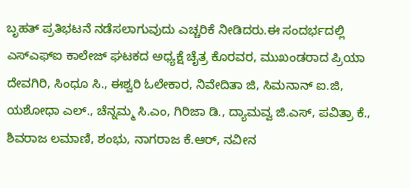ಬೃಹತ್ ಪ್ರತಿಭಟನೆ ನಡೆಸಲಾಗುವುದು ಎಚ್ಚರಿಕೆ ನೀಡಿದರು.ಈ ಸಂದರ್ಭದಲ್ಲಿ ಎಸ್‌ಎಫ್‌ಐ ಕಾಲೇಜ್ ಘಟಕದ ಅಧ್ಯಕ್ಷೆ ಚೈತ್ರ ಕೊರವರ, ಮುಖಂಡರಾದ ಪ್ರಿಯಾ ದೇವಗಿರಿ, ಸಿಂಧೂ ಸಿ., ಈಶ್ವರಿ ಓಲೇಕಾರ, ನಿವೇದಿತಾ ಜಿ, ಸಿಮನಾನ್ ಐ.ಜಿ, ಯಶೋಧಾ ಎಲ್., ಚೆನ್ನಮ್ಮ ಸಿ.ಎಂ, ಗಿರಿಜಾ ಡಿ., ದ್ಯಾಮವ್ವ ಜಿ.ಎಸ್, ಪವಿತ್ರಾ ಕೆ., ಶಿವರಾಜ ಲಮಾಣಿ, ಶಂಭು, ನಾಗರಾಜ ಕೆ.ಆರ್, ನವೀನ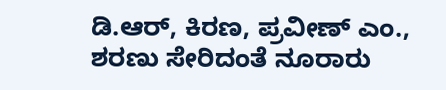ಡಿ.ಆರ್, ಕಿರಣ, ಪ್ರವೀಣ್ ಎಂ., ಶರಣು ಸೇರಿದಂತೆ ನೂರಾರು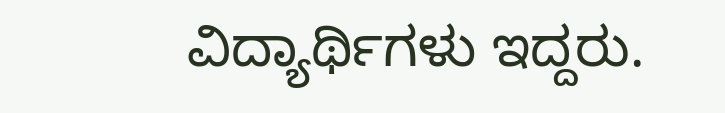ವಿದ್ಯಾರ್ಥಿಗಳು ಇದ್ದರು.